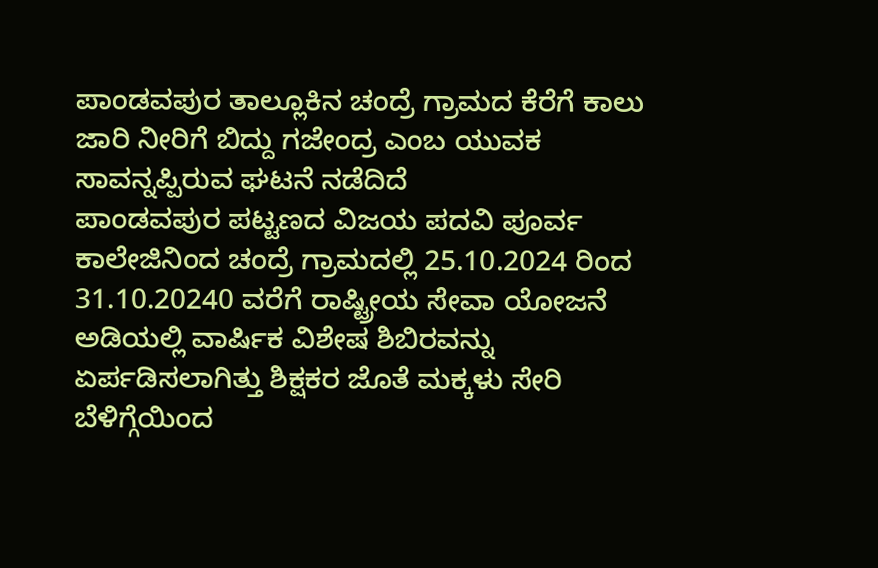ಪಾಂಡವಪುರ ತಾಲ್ಲೂಕಿನ ಚಂದ್ರೆ ಗ್ರಾಮದ ಕೆರೆಗೆ ಕಾಲು ಜಾರಿ ನೀರಿಗೆ ಬಿದ್ದು ಗಜೇಂದ್ರ ಎಂಬ ಯುವಕ ಸಾವನ್ನಪ್ಪಿರುವ ಘಟನೆ ನಡೆದಿದೆ
ಪಾಂಡವಪುರ ಪಟ್ಟಣದ ವಿಜಯ ಪದವಿ ಪೂರ್ವ ಕಾಲೇಜಿನಿಂದ ಚಂದ್ರೆ ಗ್ರಾಮದಲ್ಲಿ 25.10.2024 ರಿಂದ 31.10.20240 ವರೆಗೆ ರಾಷ್ಟ್ರೀಯ ಸೇವಾ ಯೋಜನೆ ಅಡಿಯಲ್ಲಿ ವಾರ್ಷಿಕ ವಿಶೇಷ ಶಿಬಿರವನ್ನು ಏರ್ಪಡಿಸಲಾಗಿತ್ತು ಶಿಕ್ಷಕರ ಜೊತೆ ಮಕ್ಕಳು ಸೇರಿ ಬೆಳಿಗ್ಗೆಯಿಂದ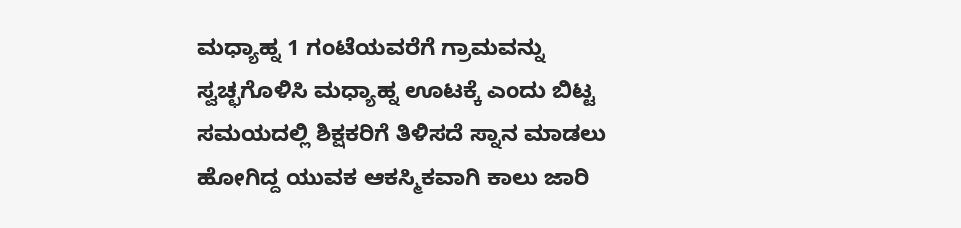ಮಧ್ಯಾಹ್ನ 1 ಗಂಟೆಯವರೆಗೆ ಗ್ರಾಮವನ್ನು ಸ್ವಚ್ಛಗೊಳಿಸಿ ಮಧ್ಯಾಹ್ನ ಊಟಕ್ಕೆ ಎಂದು ಬಿಟ್ಟ ಸಮಯದಲ್ಲಿ ಶಿಕ್ಷಕರಿಗೆ ತಿಳಿಸದೆ ಸ್ನಾನ ಮಾಡಲು ಹೋಗಿದ್ದ ಯುವಕ ಆಕಸ್ಮಿಕವಾಗಿ ಕಾಲು ಜಾರಿ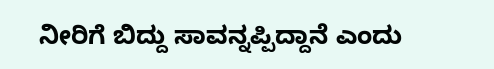ನೀರಿಗೆ ಬಿದ್ದು ಸಾವನ್ನಪ್ಪಿದ್ದಾನೆ ಎಂದು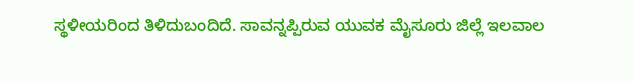ಸ್ಥಳೀಯರಿಂದ ತಿಳಿದುಬಂದಿದೆ. ಸಾವನ್ನಪ್ಪಿರುವ ಯುವಕ ಮೈಸೂರು ಜಿಲ್ಲೆ ಇಲವಾಲ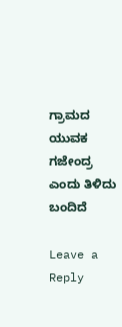ಗ್ರಾಮದ ಯುವಕ ಗಜೇಂದ್ರ ಎಂದು ತಿಳಿದು ಬಂದಿದೆ

Leave a Reply